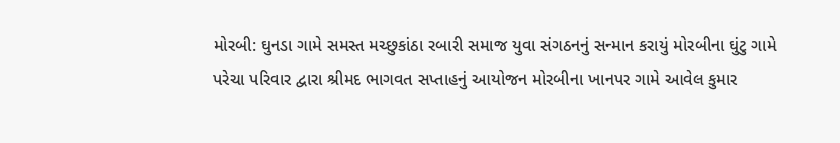મોરબી: ઘુનડા ગામે સમસ્ત મચ્છુકાંઠા રબારી સમાજ યુવા સંગઠનનું સન્માન કરાયું મોરબીના ઘુંટુ ગામે પરેચા પરિવાર દ્વારા શ્રીમદ ભાગવત સપ્તાહનું આયોજન મોરબીના ખાનપર ગામે આવેલ કુમાર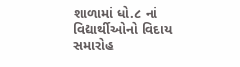શાળામાં ધો.૮ નાં વિદ્યાર્થીઓનો વિદાય સમારોહ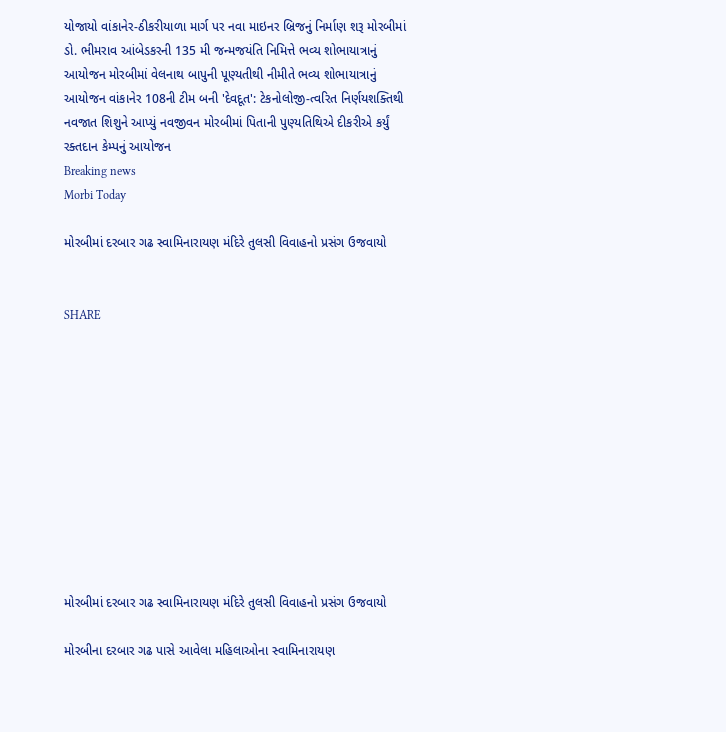યોજાયો વાંકાનેર-ઠીકરીયાળા માર્ગ પર નવા માઇનર બ્રિજનું નિર્માણ શરૂ મોરબીમાં ડો. ભીમરાવ આંબેડકરની 135 મી જન્મજયંતિ નિમિત્તે ભવ્ય શોભાયાત્રાનું આયોજન મોરબીમાં વેલનાથ બાપુની પૂણ્યતીથી નીમીતે ભવ્ય શોભાયાત્રાનું આયોજન વાંકાનેર 108ની ટીમ બની 'દેવદૂત': ટેકનોલોજી-ત્વરિત નિર્ણયશક્તિથી નવજાત શિશુને આપ્યું નવજીવન મોરબીમાં પિતાની પુણ્યતિથિએ દીકરીએ કર્યું રક્તદાન કેમ્પનું આયોજન
Breaking news
Morbi Today

મોરબીમાં દરબાર ગઢ સ્વામિનારાયણ મંદિરે તુલસી વિવાહનો પ્રસંગ ઉજવાયો


SHARE











મોરબીમાં દરબાર ગઢ સ્વામિનારાયણ મંદિરે તુલસી વિવાહનો પ્રસંગ ઉજવાયો

મોરબીના દરબાર ગઢ પાસે આવેલા મહિલાઓના સ્વામિનારાયણ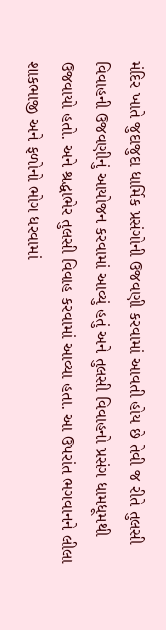મંદિર ખાતે જુદાજુદા ધાર્મિક પ્રસંગોની ઉજવણી કરવામાં આવતી હોય છે તેવી જ રીતે તુલસી વિવાહની ઉજવણીનું આયોજન કરવામાં આવ્યું હતું અને તુલસી વિવાહનો પ્રસંગ ધામધૂમથી ઉજવાયો હતો. અને શ્રદ્ધાભેર તુલસી વિવાહ કરવામાં આવ્યા હતા. આ ઉપરાંત ભગવાનને લીલા શાકભાજી અને ફળોનો ભોગ ધરવામાં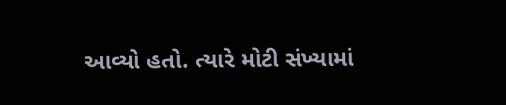આવ્યો હતો. ત્યારે મોટી સંખ્યામાં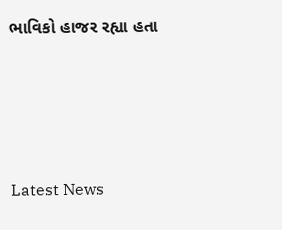ભાવિકો હાજર રહ્યા હતા






Latest News